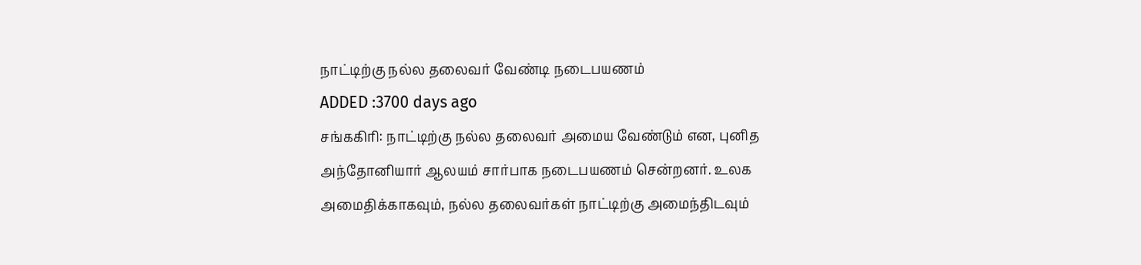நாட்டிற்கு நல்ல தலைவர் வேண்டி நடைபயணம்
ADDED :3700 days ago
சங்ககிரி: நாட்டிற்கு நல்ல தலைவர் அமைய வேண்டும் என, புனித அந்தோனியார் ஆலயம் சார்பாக நடைபயணம் சென்றனர். உலக அமைதிக்காகவும், நல்ல தலைவர்கள் நாட்டிற்கு அமைந்திடவும்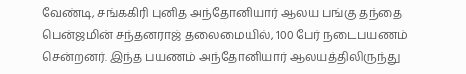வேண்டி, சங்ககிரி புனித அந்தோனியார் ஆலய பங்கு தந்தை பென்ஜமின் சந்தனராஜ் தலைமையில், 100 பேர் நடைபயணம் சென்றனர். இந்த பயணம் அந்தோனியார் ஆலயத்திலிருந்து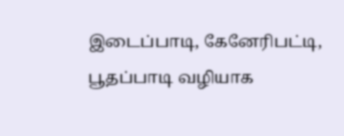இடைப்பாடி, கேனேரிபட்டி, பூதப்பாடி வழியாக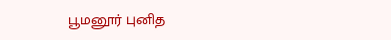பூமனூர் புனித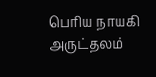பெரிய நாயகி அருட்தலம்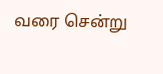வரை சென்று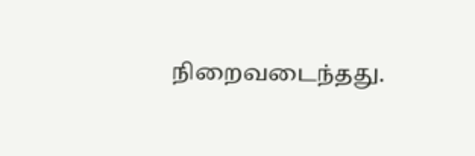நிறைவடைந்தது.